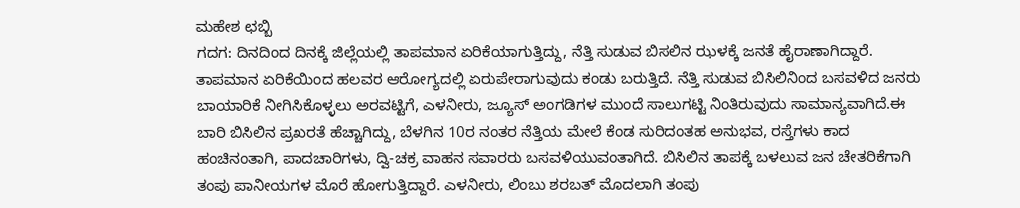ಮಹೇಶ ಛಬ್ಬಿ
ಗದಗ: ದಿನದಿಂದ ದಿನಕ್ಕೆ ಜಿಲ್ಲೆಯಲ್ಲಿ ತಾಪಮಾನ ಏರಿಕೆಯಾಗುತ್ತಿದ್ದು, ನೆತ್ತಿ ಸುಡುವ ಬಿಸಲಿನ ಝಳಕ್ಕೆ ಜನತೆ ಹೈರಾಣಾಗಿದ್ದಾರೆ. ತಾಪಮಾನ ಏರಿಕೆಯಿಂದ ಹಲವರ ಆರೋಗ್ಯದಲ್ಲಿ ಏರುಪೇರಾಗುವುದು ಕಂಡು ಬರುತ್ತಿದೆ. ನೆತ್ತಿ ಸುಡುವ ಬಿಸಿಲಿನಿಂದ ಬಸವಳಿದ ಜನರು ಬಾಯಾರಿಕೆ ನೀಗಿಸಿಕೊಳ್ಳಲು ಅರವಟ್ಟಿಗೆ, ಎಳನೀರು, ಜ್ಯೂಸ್ ಅಂಗಡಿಗಳ ಮುಂದೆ ಸಾಲುಗಟ್ಟಿ ನಿಂತಿರುವುದು ಸಾಮಾನ್ಯವಾಗಿದೆ.ಈ ಬಾರಿ ಬಿಸಿಲಿನ ಪ್ರಖರತೆ ಹೆಚ್ಚಾಗಿದ್ದು, ಬೆಳಗಿನ 10ರ ನಂತರ ನೆತ್ತಿಯ ಮೇಲೆ ಕೆಂಡ ಸುರಿದಂತಹ ಅನುಭವ, ರಸ್ತೆಗಳು ಕಾದ ಹಂಚಿನಂತಾಗಿ, ಪಾದಚಾರಿಗಳು, ದ್ವಿ-ಚಕ್ರ ವಾಹನ ಸವಾರರು ಬಸವಳಿಯುವಂತಾಗಿದೆ. ಬಿಸಿಲಿನ ತಾಪಕ್ಕೆ ಬಳಲುವ ಜನ ಚೇತರಿಕೆಗಾಗಿ ತಂಪು ಪಾನೀಯಗಳ ಮೊರೆ ಹೋಗುತ್ತಿದ್ದಾರೆ. ಎಳನೀರು, ಲಿಂಬು ಶರಬತ್ ಮೊದಲಾಗಿ ತಂಪು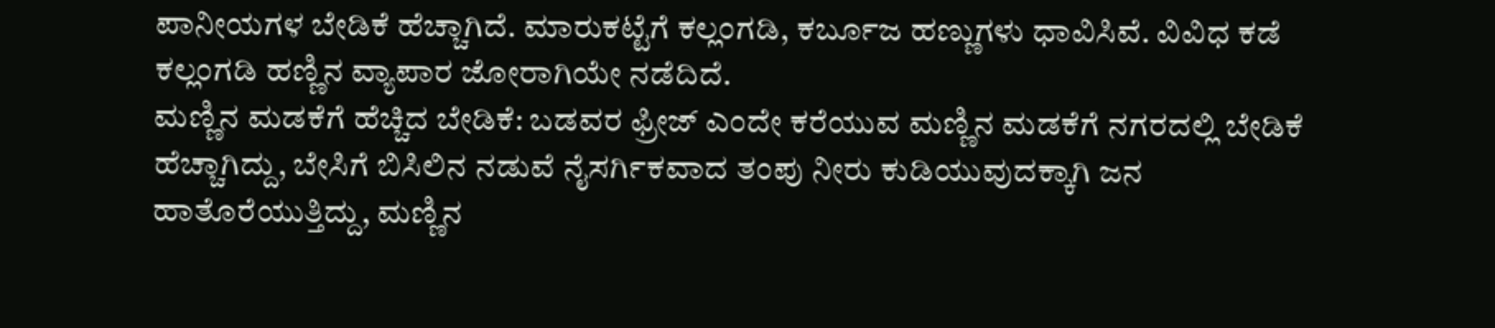ಪಾನೀಯಗಳ ಬೇಡಿಕೆ ಹೆಚ್ಚಾಗಿದೆ. ಮಾರುಕಟ್ಟೆಗೆ ಕಲ್ಲಂಗಡಿ, ಕರ್ಬೂಜ ಹಣ್ಣುಗಳು ಧಾವಿಸಿವೆ. ವಿವಿಧ ಕಡೆ ಕಲ್ಲಂಗಡಿ ಹಣ್ಣಿನ ವ್ಯಾಪಾರ ಜೋರಾಗಿಯೇ ನಡೆದಿದೆ.
ಮಣ್ಣಿನ ಮಡಕೆಗೆ ಹೆಚ್ಚಿದ ಬೇಡಿಕೆ: ಬಡವರ ಫ್ರೀಜ್ ಎಂದೇ ಕರೆಯುವ ಮಣ್ಣಿನ ಮಡಕೆಗೆ ನಗರದಲ್ಲಿ ಬೇಡಿಕೆ ಹೆಚ್ಚಾಗಿದ್ದು, ಬೇಸಿಗೆ ಬಿಸಿಲಿನ ನಡುವೆ ನೈಸರ್ಗಿಕವಾದ ತಂಪು ನೀರು ಕುಡಿಯುವುದಕ್ಕಾಗಿ ಜನ ಹಾತೊರೆಯುತ್ತಿದ್ದು, ಮಣ್ಣಿನ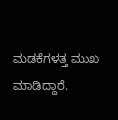ಮಡಕೆಗಳತ್ತ ಮುಖ ಮಾಡಿದ್ದಾರೆ.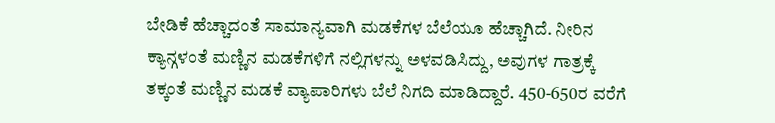ಬೇಡಿಕೆ ಹೆಚ್ಚಾದಂತೆ ಸಾಮಾನ್ಯವಾಗಿ ಮಡಕೆಗಳ ಬೆಲೆಯೂ ಹೆಚ್ಚಾಗಿದೆ. ನೀರಿನ ಕ್ಯಾನ್ಗಳಂತೆ ಮಣ್ಣಿನ ಮಡಕೆಗಳಿಗೆ ನಲ್ಲಿಗಳನ್ನು ಅಳವಡಿಸಿದ್ದು, ಅವುಗಳ ಗಾತ್ರಕ್ಕೆ ತಕ್ಕಂತೆ ಮಣ್ಣಿನ ಮಡಕೆ ವ್ಯಾಪಾರಿಗಳು ಬೆಲೆ ನಿಗದಿ ಮಾಡಿದ್ದಾರೆ. 450-650ರ ವರೆಗೆ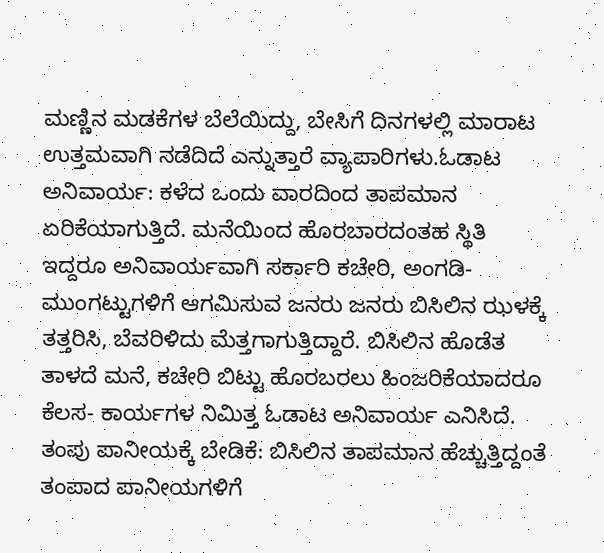ಮಣ್ಣಿನ ಮಡಕೆಗಳ ಬೆಲೆಯಿದ್ದು, ಬೇಸಿಗೆ ದಿನಗಳಲ್ಲಿ ಮಾರಾಟ ಉತ್ತಮವಾಗಿ ನಡೆದಿದೆ ಎನ್ನುತ್ತಾರೆ ವ್ಯಾಪಾರಿಗಳು.ಓಡಾಟ ಅನಿವಾರ್ಯ: ಕಳೆದ ಒಂದು ವಾರದಿಂದ ತಾಪಮಾನ ಏರಿಕೆಯಾಗುತ್ತಿದೆ. ಮನೆಯಿಂದ ಹೊರಬಾರದಂತಹ ಸ್ಥಿತಿ ಇದ್ದರೂ ಅನಿವಾರ್ಯವಾಗಿ ಸರ್ಕಾರಿ ಕಚೇರಿ, ಅಂಗಡಿ- ಮುಂಗಟ್ಟುಗಳಿಗೆ ಆಗಮಿಸುವ ಜನರು ಜನರು ಬಿಸಿಲಿನ ಝಳಕ್ಕೆ ತತ್ತರಿಸಿ, ಬೆವರಿಳಿದು ಮೆತ್ತಗಾಗುತ್ತಿದ್ದಾರೆ. ಬಿಸಿಲಿನ ಹೊಡೆತ ತಾಳದೆ ಮನೆ, ಕಚೇರಿ ಬಿಟ್ಟು ಹೊರಬರಲು ಹಿಂಜರಿಕೆಯಾದರೂ ಕೆಲಸ- ಕಾರ್ಯಗಳ ನಿಮಿತ್ತ ಓಡಾಟ ಅನಿವಾರ್ಯ ಎನಿಸಿದೆ.
ತಂಪು ಪಾನೀಯಕ್ಕೆ ಬೇಡಿಕೆ: ಬಿಸಿಲಿನ ತಾಪಮಾನ ಹೆಚ್ಚುತ್ತಿದ್ದಂತೆ ತಂಪಾದ ಪಾನೀಯಗಳಿಗೆ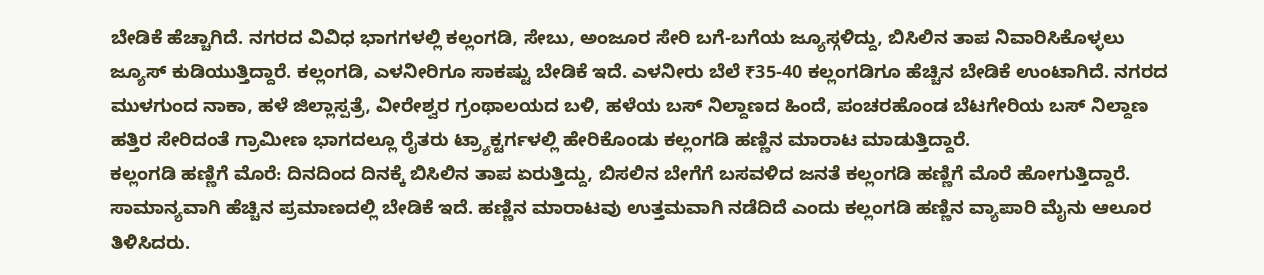ಬೇಡಿಕೆ ಹೆಚ್ಚಾಗಿದೆ. ನಗರದ ವಿವಿಧ ಭಾಗಗಳಲ್ಲಿ ಕಲ್ಲಂಗಡಿ, ಸೇಬು, ಅಂಜೂರ ಸೇರಿ ಬಗೆ-ಬಗೆಯ ಜ್ಯೂಸ್ಗಳಿದ್ದು, ಬಿಸಿಲಿನ ತಾಪ ನಿವಾರಿಸಿಕೊಳ್ಳಲು ಜ್ಯೂಸ್ ಕುಡಿಯುತ್ತಿದ್ದಾರೆ. ಕಲ್ಲಂಗಡಿ, ಎಳನೀರಿಗೂ ಸಾಕಷ್ಟು ಬೇಡಿಕೆ ಇದೆ. ಎಳನೀರು ಬೆಲೆ ₹35-40 ಕಲ್ಲಂಗಡಿಗೂ ಹೆಚ್ಚಿನ ಬೇಡಿಕೆ ಉಂಟಾಗಿದೆ. ನಗರದ ಮುಳಗುಂದ ನಾಕಾ, ಹಳೆ ಜಿಲ್ಲಾಸ್ಪತ್ರೆ, ವೀರೇಶ್ವರ ಗ್ರಂಥಾಲಯದ ಬಳಿ, ಹಳೆಯ ಬಸ್ ನಿಲ್ದಾಣದ ಹಿಂದೆ, ಪಂಚರಹೊಂಡ ಬೆಟಗೇರಿಯ ಬಸ್ ನಿಲ್ದಾಣ ಹತ್ತಿರ ಸೇರಿದಂತೆ ಗ್ರಾಮೀಣ ಭಾಗದಲ್ಲೂ ರೈತರು ಟ್ರ್ಯಾಕ್ಟರ್ಗಳಲ್ಲಿ ಹೇರಿಕೊಂಡು ಕಲ್ಲಂಗಡಿ ಹಣ್ಣಿನ ಮಾರಾಟ ಮಾಡುತ್ತಿದ್ದಾರೆ.
ಕಲ್ಲಂಗಡಿ ಹಣ್ಣಿಗೆ ಮೊರೆ: ದಿನದಿಂದ ದಿನಕ್ಕೆ ಬಿಸಿಲಿನ ತಾಪ ಏರುತ್ತಿದ್ದು, ಬಿಸಲಿನ ಬೇಗೆಗೆ ಬಸವಳಿದ ಜನತೆ ಕಲ್ಲಂಗಡಿ ಹಣ್ಣಿಗೆ ಮೊರೆ ಹೋಗುತ್ತಿದ್ದಾರೆ. ಸಾಮಾನ್ಯವಾಗಿ ಹೆಚ್ಚಿನ ಪ್ರಮಾಣದಲ್ಲಿ ಬೇಡಿಕೆ ಇದೆ. ಹಣ್ಣಿನ ಮಾರಾಟವು ಉತ್ತಮವಾಗಿ ನಡೆದಿದೆ ಎಂದು ಕಲ್ಲಂಗಡಿ ಹಣ್ಣಿನ ವ್ಯಾಪಾರಿ ಮೈನು ಆಲೂರ ತಿಳಿಸಿದರು.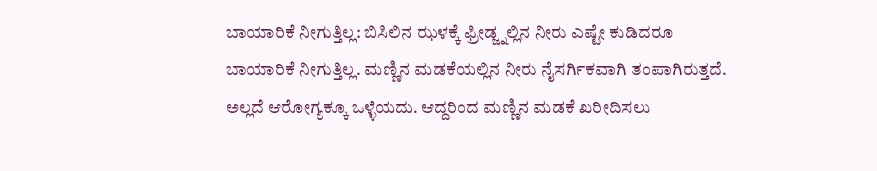ಬಾಯಾರಿಕೆ ನೀಗುತ್ತಿಲ್ಲ: ಬಿಸಿಲಿನ ಝಳಕ್ಕೆ ಫ್ರೀಡ್ಜ್ನಲ್ಲಿನ ನೀರು ಎಷ್ಟೇ ಕುಡಿದರೂ ಬಾಯಾರಿಕೆ ನೀಗುತ್ತಿಲ್ಲ. ಮಣ್ಣಿನ ಮಡಕೆಯಲ್ಲಿನ ನೀರು ನೈಸರ್ಗಿಕವಾಗಿ ತಂಪಾಗಿರುತ್ತದೆ. ಅಲ್ಲದೆ ಆರೋಗ್ಯಕ್ಕೂ ಒಳ್ಳೆಯದು. ಆದ್ದರಿಂದ ಮಣ್ಣಿನ ಮಡಕೆ ಖರೀದಿಸಲು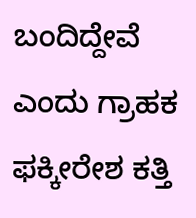ಬಂದಿದ್ದೇವೆ ಎಂದು ಗ್ರಾಹಕ ಫಕ್ಕೀರೇಶ ಕತ್ತಿ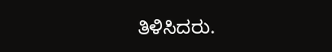ತಿಳಿಸಿದರು.